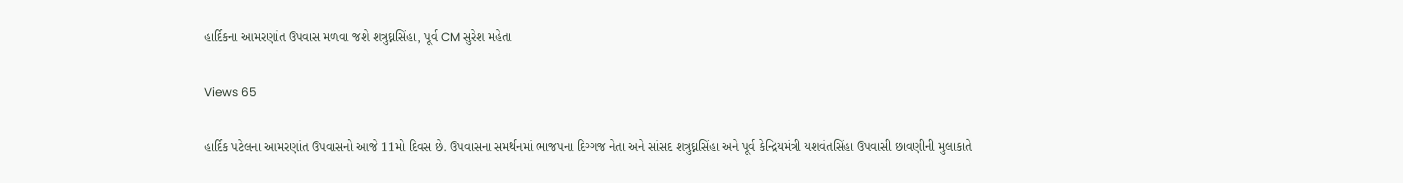હાર્દિકના આમરણાંત ઉપવાસ મળવા જશે શત્રુઘ્નસિંહા, પૂર્વ CM સુરેશ મહેતા

Views 65

હાર્દિક પટેલના આમરણાંત ઉપવાસનો આજે 11મો દિવસ છે. ઉપવાસના સમર્થનમાં ભાજપના દિગ્ગજ નેતા અને સાંસદ શત્રુઘ્નસિંહા અને પૂર્વ કેન્દ્રિયમંત્રી યશવંતસિંહા ઉપવાસી છાવણીની મુલાકાતે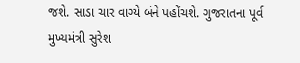જશે. સાડા ચાર વાગ્યે બંને પહોંચશે. ગુજરાતના પૂર્વ મુખ્યમંત્રી સુરેશ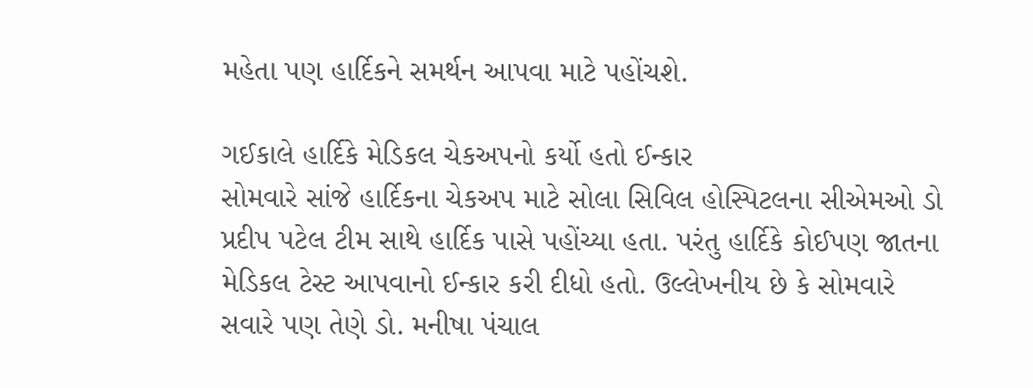મહેતા પણ હાર્દિકને સમર્થન આપવા માટે પહોંચશે.

ગઈકાલે હાર્દિકે મેડિકલ ચેકઅપનો કર્યો હતો ઈન્કાર
સોમવારે સાંજે હાર્દિકના ચેકઅપ માટે સોલા સિવિલ હોસ્પિટલના સીએમઓ ડો પ્રદીપ પટેલ ટીમ સાથે હાર્દિક પાસે પહોંચ્યા હતા. પરંતુ હાર્દિકે કોઈપણ જાતના મેડિકલ ટેસ્ટ આપવાનો ઈન્કાર કરી દીધો હતો. ઉલ્લેખનીય છે કે સોમવારે સવારે પણ તેણે ડો. મનીષા પંચાલ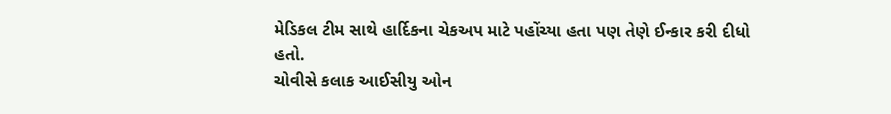મેડિકલ ટીમ સાથે હાર્દિકના ચેકઅપ માટે પહોંચ્યા હતા પણ તેણે ઈન્કાર કરી દીધો હતો.
ચોવીસે કલાક આઈસીયુ ઓન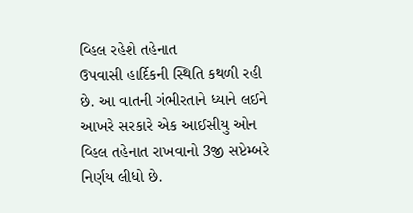વ્હિલ રહેશે તહેનાત
ઉપવાસી હાર્દિકની સ્થિતિ કથળી રહી છે. આ વાતની ગંભીરતાને ધ્યાને લઈને આખરે સરકારે એક આઈસીયુ ઓન વ્હિલ તહેનાત રાખવાનો 3જી સપ્ટેમ્બરે નિર્ણય લીધો છે.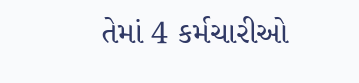તેમાં 4 કર્મચારીઓ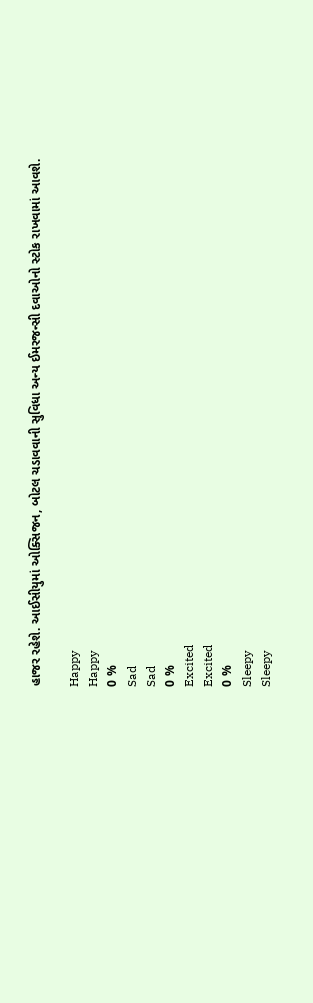હાજર રહેશે. આઈસીયુમાં ઓક્સિજન, બોટલ ચડાવવાની સુવિધા અન્ય ઈમરજન્સી દવાઓનો સ્ટોક રાખવામાં આવશે.

Happy
Happy
0 %
Sad
Sad
0 %
Excited
Excited
0 %
Sleepy
Sleepy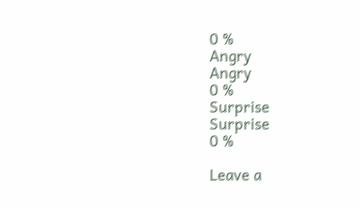0 %
Angry
Angry
0 %
Surprise
Surprise
0 %

Leave a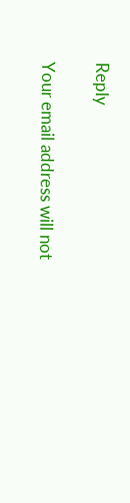Reply

Your email address will not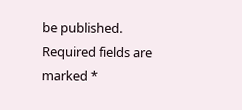be published. Required fields are marked *